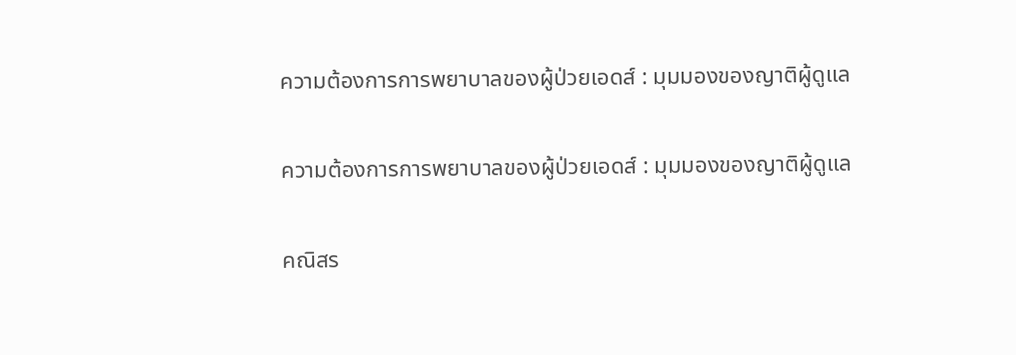ความต้องการการพยาบาลของผู้ป่วยเอดส์ : มุมมองของญาติผู้ดูแล

ความต้องการการพยาบาลของผู้ป่วยเอดส์ : มุมมองของญาติผู้ดูแล

คณิสร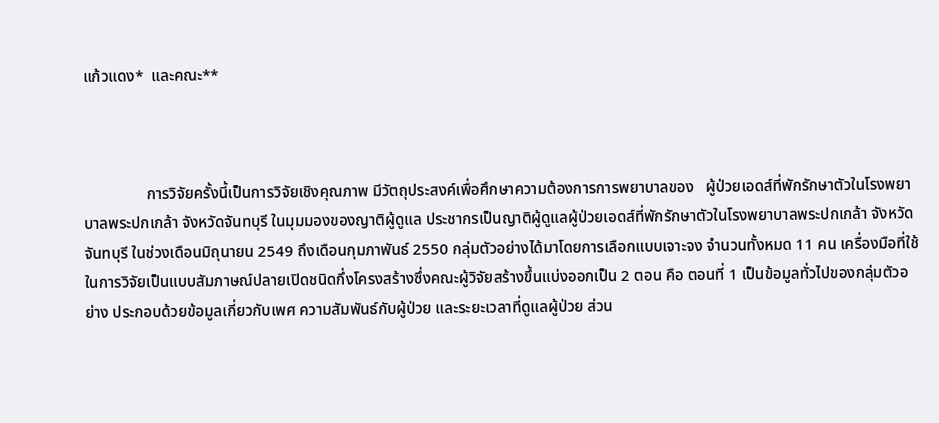แก้วแดง*  และคณะ**



                การวิจัยครั้งนี้เป็นการวิจัยเชิงคุณภาพ มีวัตถุประสงค์เพื่อศึกษาความต้องการการพยาบาลของ   ผู้ป่วยเอดส์ที่พักรักษาตัวในโรงพยาบาลพระปกเกล้า จังหวัดจันทบุรี ในมุมมองของญาติผู้ดูแล ประชากรเป็นญาติผู้ดูแลผู้ป่วยเอดส์ที่พักรักษาตัวในโรงพยาบาลพระปกเกล้า จังหวัดจันทบุรี ในช่วงเดือนมิถุนายน 2549 ถึงเดือนกุมภาพันธ์ 2550 กลุ่มตัวอย่างได้มาโดยการเลือกแบบเจาะจง จำนวนทั้งหมด 11 คน เครื่องมือที่ใช้ในการวิจัยเป็นแบบสัมภาษณ์ปลายเปิดชนิดกึ่งโครงสร้างซึ่งคณะผู้วิจัยสร้างขึ้นแบ่งออกเป็น 2 ตอน คือ ตอนที่ 1 เป็นข้อมูลทั่วไปของกลุ่มตัวอย่าง ประกอบด้วยข้อมูลเกี่ยวกับเพศ ความสัมพันธ์กับผู้ป่วย และระยะเวลาที่ดูแลผู้ป่วย ส่วน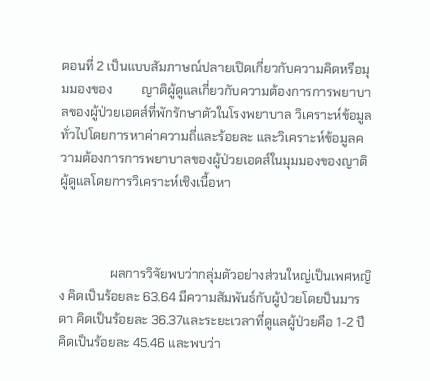ตอนที่ 2 เป็นแบบสัมภาษณ์ปลายเปิดเกี่ยวกับความคิดหรือมุมมองของ         ญาติผู้ดูแลเกี่ยวกับความต้องการการพยาบาลของผู้ป่วยเอดส์ที่พักรักษาตัวในโรงพยาบาล วิเคราะห์ข้อมูลทั่วไปโดยการหาค่าความถี่และร้อยละ และวิเคราะห์ข้อมูลความต้องการการพยาบาลของผู้ป่วยเอดส์ในมุมมองของญาติผู้ดูแลโดยการวิเคราะห์เชิงเนื้อหา



                ผลการวิจัยพบว่ากลุ่มตัวอย่างส่วนใหญ่เป็นเพศหญิง คิดเป็นร้อยละ 63.64 มีความสัมพันธ์กับผู้ป่วยโดยป็นมารดา คิดเป็นร้อยละ 36.37และระยะเวลาที่ดูแลผู้ป่วยคือ 1-2 ปี คิดเป็นร้อยละ 45.46 และพบว่า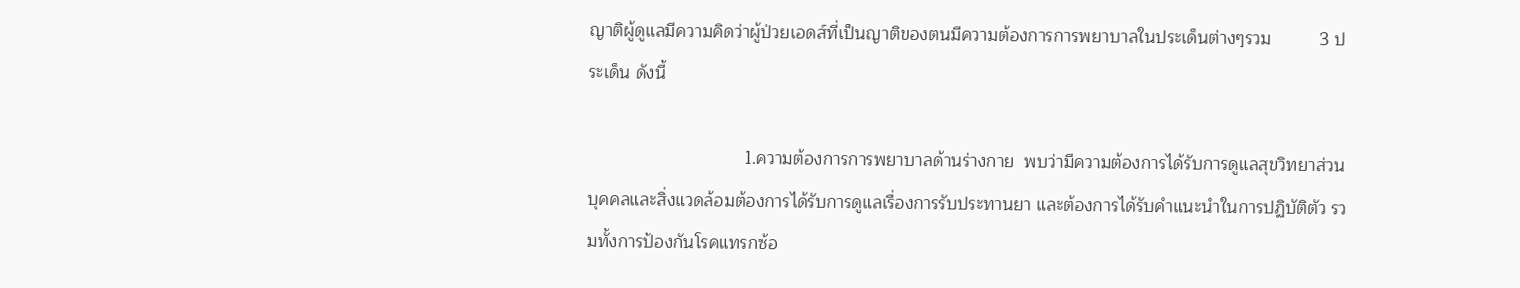ญาติผู้ดูแลมีความคิดว่าผู้ป่วยเอดส์ที่เป็นญาติของตนมีความต้องการการพยาบาลในประเด็นต่างๆรวม          3 ประเด็น ดังนี้

                                1.ความต้องการการพยาบาลด้านร่างกาย  พบว่ามีความต้องการได้รับการดูแลสุขวิทยาส่วนบุคคลและสิ่งแวดล้อมต้องการได้รับการดูแลเรื่องการรับประทานยา และต้องการได้รับคำแนะนำในการปฏิบัติตัว รวมทั้งการป้องกันโรคแทรกซ้อ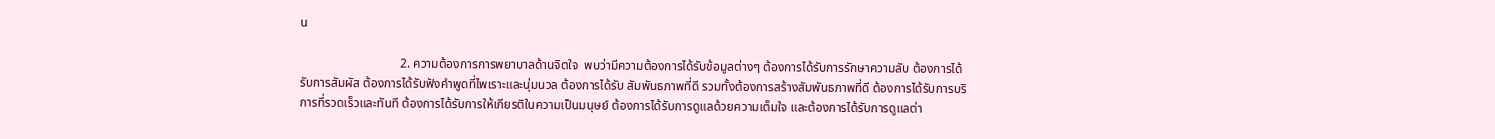น

                                2. ความต้องการการพยาบาลด้านจิตใจ  พบว่ามีความต้องการได้รับข้อมูลต่างๆ ต้องการได้รับการรักษาความลับ ต้องการได้รับการสัมผัส ต้องการได้รับฟังคำพูดที่ไพเราะและนุ่มนวล ต้องการได้รับ สัมพันธภาพที่ดี รวมทั้งต้องการสร้างสัมพันธภาพที่ดี ต้องการได้รับการบริการที่รวดเร็วและทันที ต้องการได้รับการให้เกียรติในความเป็นมนุษย์ ต้องการได้รับการดูแลด้วยความเต็มใจ และต้องการได้รับการดูแลต่า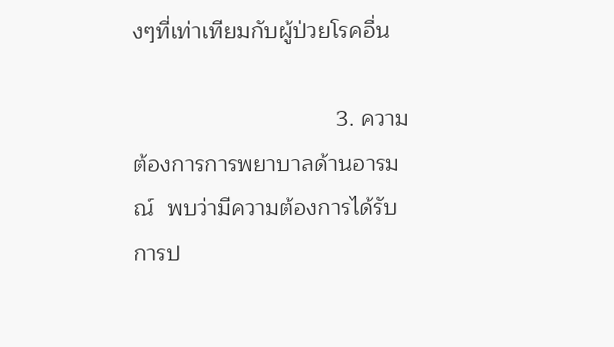งๆที่เท่าเทียมกับผู้ป่วยโรคอื่น

                                3. ความต้องการการพยาบาลด้านอารมณ์  พบว่ามีความต้องการได้รับการป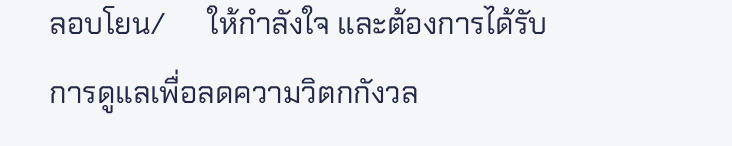ลอบโยน/      ให้กำลังใจ และต้องการได้รับการดูแลเพื่อลดความวิตกกังวล